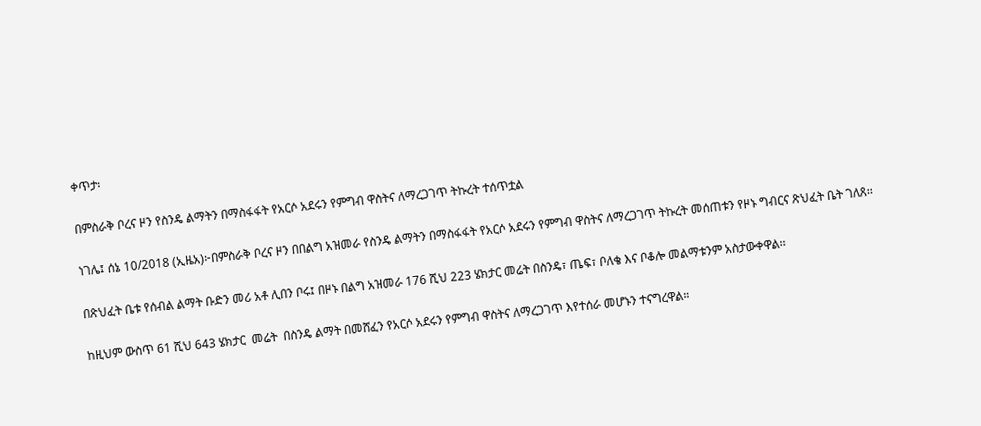ቀጥታ፡

በምስራቅ ቦረና ዞን የስንዴ ልማትን በማስፋፋት የአርሶ አደሩን የምግብ ዋስትና ለማረጋገጥ ትኩረት ተሰጥቷል

ነገሌ፤ ሰኔ 10/2018 (ኢዜአ)፦በምስራቅ ቦረና ዞን በበልግ አዝመራ የስንዴ ልማትን በማስፋፋት የአርሶ አደሩን የምግብ ዋስትና ለማረጋገጥ ትኩረት መሰጠቱን የዞኑ ግብርና ጽህፈት ቤት ገለጸ፡፡

በጽህፈት ቤቱ የሰብል ልማት ቡድን መሪ አቶ ሊበን ቦሩ፤ በዞኑ በልግ አዝመራ 176 ሺህ 223 ሄክታር መሬት በስንዴ፣ ጤፍ፣ ቦለቄ እና ቦቆሎ መልማቱንም አስታውቀዋል፡፡

ከዚህም ውስጥ 61 ሺህ 643 ሄክታር  መሬት  በስንዴ ልማት በመሸፈን የአርሶ አደሩን የምግብ ዋስትና ለማረጋገጥ እየተሰራ መሆኑን ተናግረዋል።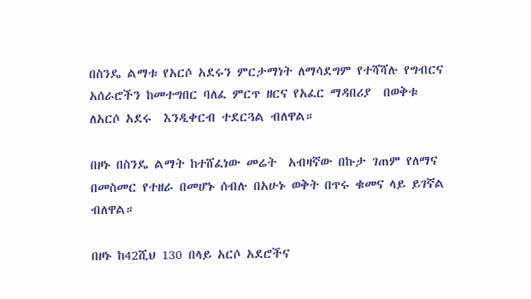በስንዴ ልማቱ የአርሶ አደሩን ምርታማነት ለማሳደግም የተሻሻሉ የግብርና አሰራሮችን ከመተግበር ባለፈ ምርጥ ዘርና የአፈር ማዳበሪያ  በወቅቱ ለአርሶ አደሩ  እንዲቀርብ ተደርጓል ብለዋል።

በዞኑ በስንዴ ልማት ከተሸፈነው መሬት  አብዛኛው በኩታ ገጠም የለማና በመስመር የተዘራ በመሆኑ ሰብሉ በአሁኑ ወቅት በጥሩ ቁመና ላይ ይገኛል ብለዋል።

በዞኑ ከ42ሺህ 130 በላይ አርሶ አደሮችና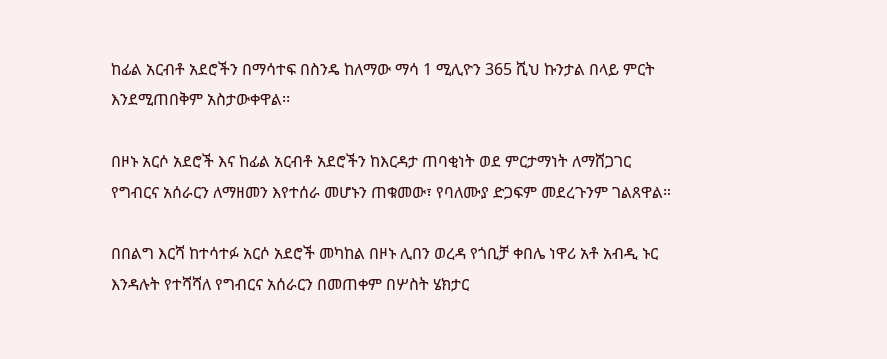ከፊል አርብቶ አደሮችን በማሳተፍ በስንዴ ከለማው ማሳ 1 ሚሊዮን 365 ሺህ ኩንታል በላይ ምርት እንደሚጠበቅም አስታውቀዋል፡፡

በዞኑ አርሶ አደሮች እና ከፊል አርብቶ አደሮችን ከእርዳታ ጠባቂነት ወደ ምርታማነት ለማሸጋገር የግብርና አሰራርን ለማዘመን እየተሰራ መሆኑን ጠቁመው፣ የባለሙያ ድጋፍም መደረጉንም ገልጸዋል።

በበልግ እርሻ ከተሳተፉ አርሶ አደሮች መካከል በዞኑ ሊበን ወረዳ የጎቢቻ ቀበሌ ነዋሪ አቶ አብዲ ኑር እንዳሉት የተሻሻለ የግብርና አሰራርን በመጠቀም በሦስት ሄክታር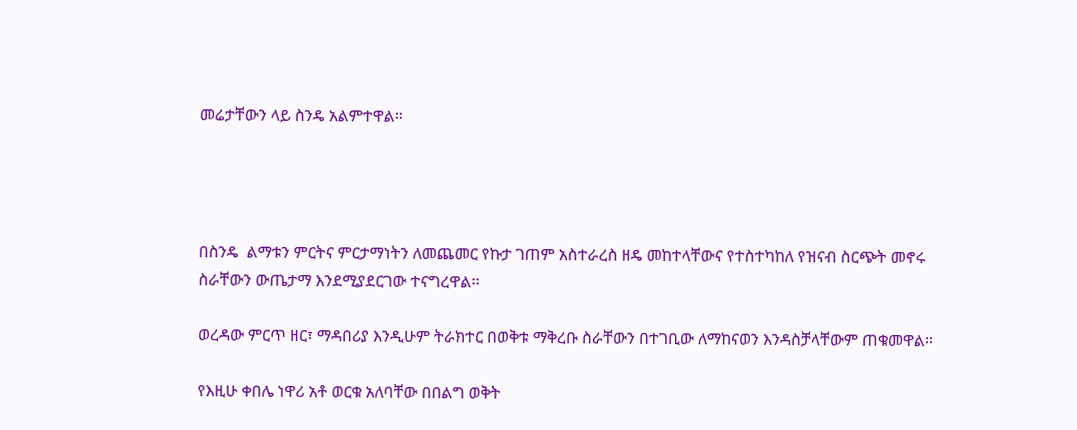መሬታቸውን ላይ ስንዴ አልምተዋል።




በስንዴ  ልማቱን ምርትና ምርታማነትን ለመጨመር የኩታ ገጠም አስተራረስ ዘዴ መከተላቸውና የተስተካከለ የዝናብ ስርጭት መኖሩ ስራቸውን ውጤታማ እንደሚያደርገው ተናግረዋል፡፡

ወረዳው ምርጥ ዘር፣ ማዳበሪያ እንዲሁም ትራክተር በወቅቱ ማቅረቡ ስራቸውን በተገቢው ለማከናወን እንዳስቻላቸውም ጠቁመዋል።

የእዚሁ ቀበሌ ነዋሪ አቶ ወርቁ አለባቸው በበልግ ወቅት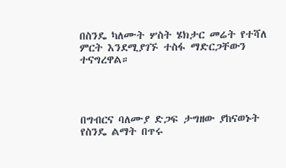በስንዴ ካለሙት ሦስት ሄክታር መሬት የተሻለ ምርት እንደሚያገኙ ተስፋ ማድርጋቸውን ተናግረዋል።




በግብርና ባለሙያ ድጋፍ ታግዘው ያከናወኑት የስንዴ ልማት በጥሩ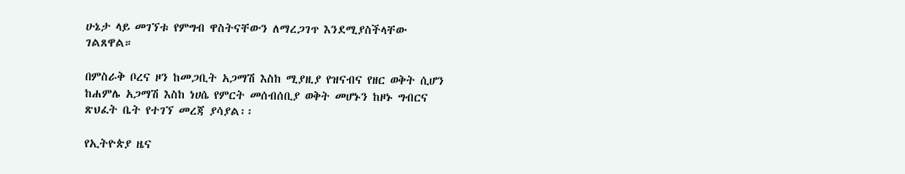ሁኔታ ላይ መገኘቱ የምግብ ዋስትናቸውን ለማረጋገጥ እንደሚያስችላቸው ገልጸዋል።

በምስራቅ ቦረና ዞን ከመጋቢት አጋማሽ እስከ ሚያዚያ የዝናብና የዘር ወቅት ሲሆን ከሐምሌ አጋማሽ እስከ ነሀሴ የምርት መሰብሰቢያ ወቅት መሆኑን ከዞኑ ግብርና ጽህፈት ቤት የተገኘ መረጃ ያሳያል፡፡

የኢትዮጵያ ዜና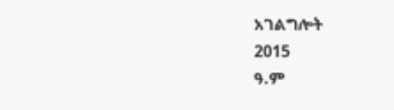አገልግሎት
2015
ዓ.ም